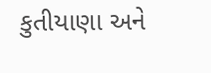કુતીયાણા અને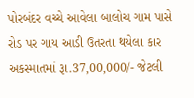પોરબંદર વચ્ચે આવેલા બાલોચ ગામ પાસે રોડ પર ગાય આડી ઉતરતા થયેલા કાર અકસ્માતમાં રૂા.37,00,000/- જેટલી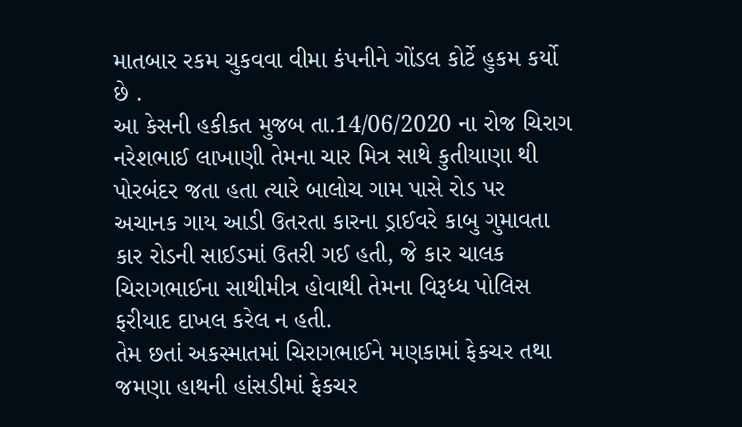માતબાર રકમ ચુકવવા વીમા કંપનીને ગોંડલ કોર્ટે હુકમ કર્યો છે .
આ કેસની હકીકત મુજબ તા.14/06/2020 ના રોજ ચિરાગ નરેશભાઈ લાખાણી તેમના ચાર મિત્ર સાથે કુતીયાણા થી પોરબંદર જતા હતા ત્યારે બાલોચ ગામ પાસે રોડ પર અચાનક ગાય આડી ઉતરતા કારના ડ્રાઈવરે કાબુ ગુમાવતા કાર રોડની સાઈડમાં ઉતરી ગઈ હતી, જે કાર ચાલક ચિરાગભાઈના સાથીમીત્ર હોવાથી તેમના વિરૂધ્ધ પોલિસ ફરીયાદ દાખલ કરેલ ન હતી.
તેમ છતાં અકસ્માતમાં ચિરાગભાઈને મણકામાં ફેકચર તથા જમણા હાથની હાંસડીમાં ફેકચર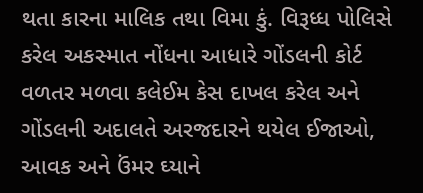થતા કારના માલિક તથા વિમા કું. વિરૂધ્ધ પોલિસે કરેલ અકસ્માત નોંધના આધારે ગોંડલની કોર્ટ વળતર મળવા કલેઈમ કેસ દાખલ કરેલ અને ગોંડલની અદાલતે અરજદારને થયેલ ઈજાઓ, આવક અને ઉંમર ઘ્યાને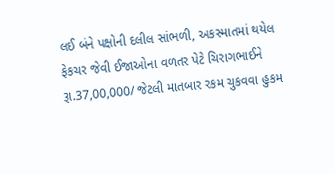લઈ બંને પક્ષોની દલીલ સાંભળી, અકસ્માતમાં થયેલ ફેકચર જેવી ઈજાઓના વળતર પેટે ચિરાગભાઈને રૂા.37,00,000/ જેટલી માતબાર રકમ ચુકવવા હુકમ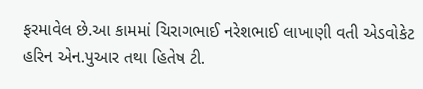ફરમાવેલ છે.આ કામમાં ચિરાગભાઈ નરેશભાઈ લાખાણી વતી એડવોકેટ હરિન એન.પુઆર તથા હિતેષ ટી.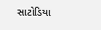સાટોડિયા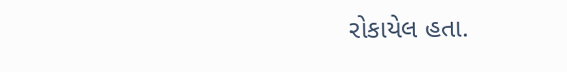રોકાયેલ હતા.